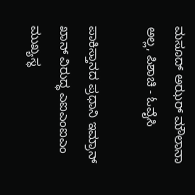ಮಸೂದ್ ಅಝರ್ ಮೌಲಾನಾ ಅಲ್ಲ, ಪಿಶಾಚಿ - ಓವೈಸಿ

ಪಾಕಿಸ್ತಾನದ ಪ್ರಧಾನಿ ಇಮ್ರಾನ್ ಖಾನ್ ವಿರುದ್ಧ ಎಐಎಂಐಎಂ ಮುಖ್ಯಸ್ಥ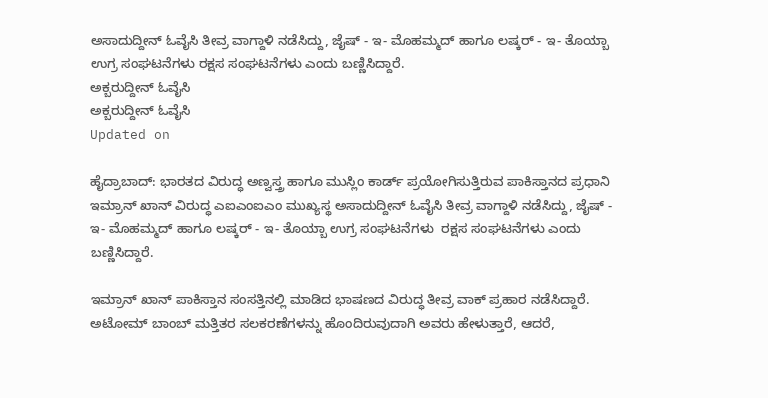ಅಸಾದುದ್ದೀನ್ ಓವೈಸಿ ತೀವ್ರ ವಾಗ್ದಾಳಿ ನಡೆಸಿದ್ದು, ಜೈಷ್ - ಇ- ಮೊಹಮ್ಮದ್ ಹಾಗೂ ಲಷ್ಕರ್ - ಇ- ತೊಯ್ಬಾ ಉಗ್ರ ಸಂಘಟನೆಗಳು ರಕ್ಷಸ ಸಂಘಟನೆಗಳು ಎಂದು ಬಣ್ಣಿಸಿದ್ದಾರೆ.
ಅಕ್ಬರುದ್ದೀನ್ ಓವೈಸಿ
ಅಕ್ಬರುದ್ದೀನ್ ಓವೈಸಿ
Updated on

ಹೈದ್ರಾಬಾದ್: ಭಾರತದ ವಿರುದ್ಧ ಅಣ್ವಸ್ತ್ರ ಹಾಗೂ ಮುಸ್ಲಿಂ ಕಾರ್ಡ್ ಪ್ರಯೋಗಿಸುತ್ತಿರುವ ಪಾಕಿಸ್ತಾನದ ಪ್ರಧಾನಿ ಇಮ್ರಾನ್ ಖಾನ್ ವಿರುದ್ಧ ಎಐಎಂಐಎಂ ಮುಖ್ಯಸ್ಥ ಅಸಾದುದ್ದೀನ್ ಓವೈಸಿ ತೀವ್ರ ವಾಗ್ದಾಳಿ ನಡೆಸಿದ್ದು, ಜೈಷ್ - ಇ- ಮೊಹಮ್ಮದ್ ಹಾಗೂ ಲಷ್ಕರ್ - ಇ- ತೊಯ್ಬಾ ಉಗ್ರ ಸಂಘಟನೆಗಳು  ರಕ್ಷಸ ಸಂಘಟನೆಗಳು ಎಂದು ಬಣ್ಣಿಸಿದ್ದಾರೆ.

ಇಮ್ರಾನ್ ಖಾನ್ ಪಾಕಿಸ್ತಾನ ಸಂಸತ್ತಿನಲ್ಲಿ ಮಾಡಿದ ಭಾಷಣದ ವಿರುದ್ಧ ತೀವ್ರ ವಾಕ್ ಪ್ರಹಾರ ನಡೆಸಿದ್ದಾರೆ.  ಅಟೋಮ್ ಬಾಂಬ್ ಮತ್ತಿತರ ಸಲಕರಣೆಗಳನ್ನು ಹೊಂದಿರುವುದಾಗಿ ಅವರು ಹೇಳುತ್ತಾರೆ, ಆದರೆ,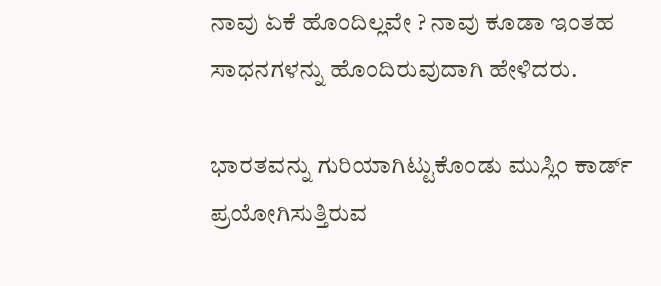ನಾವು ಏಕೆ ಹೊಂದಿಲ್ಲವೇ ? ನಾವು ಕೂಡಾ ಇಂತಹ ಸಾಧನಗಳನ್ನು ಹೊಂದಿರುವುದಾಗಿ ಹೇಳಿದರು.

ಭಾರತವನ್ನು ಗುರಿಯಾಗಿಟ್ಟುಕೊಂಡು ಮುಸ್ಲಿಂ ಕಾರ್ಡ್ ಪ್ರಯೋಗಿಸುತ್ತಿರುವ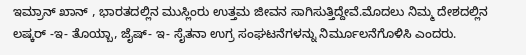ಇಮ್ರಾನ್ ಖಾನ್ , ಭಾರತದಲ್ಲಿನ ಮುಸ್ಲಿಂರು ಉತ್ತಮ ಜೀವನ ಸಾಗಿಸುತ್ತಿದ್ದೇವೆ.ಮೊದಲು ನಿಮ್ಮ ದೇಶದಲ್ಲಿನ ಲಷ್ಕರ್ -ಇ- ತೊಯ್ಬಾ, ಜೈಷ್- ಇ- ಸೈತನಾ ಉಗ್ರ ಸಂಘಟನೆಗಳನ್ನು ನಿರ್ಮೂಲನೆಗೊಳಿಸಿ ಎಂದರು.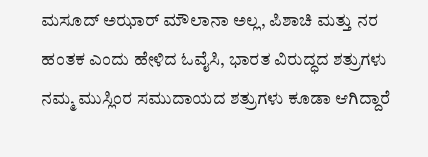ಮಸೂದ್ ಅಝಾರ್ ಮೌಲಾನಾ ಅಲ್ಲ, ಪಿಶಾಚಿ ಮತ್ತು ನರ ಹಂತಕ ಎಂದು ಹೇಳಿದ ಓವೈಸಿ, ಭಾರತ ವಿರುದ್ಧದ ಶತ್ರುಗಳು ನಮ್ಮ ಮುಸ್ಲಿಂರ ಸಮುದಾಯದ ಶತ್ರುಗಳು ಕೂಡಾ ಆಗಿದ್ದಾರೆ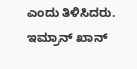ಎಂದು ತಿಳಿಸಿದರು.
ಇಮ್ರಾನ್ ಖಾನ್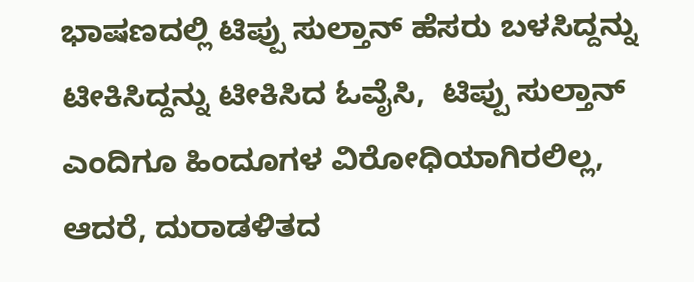ಭಾಷಣದಲ್ಲಿ ಟಿಪ್ಪು ಸುಲ್ತಾನ್ ಹೆಸರು ಬಳಸಿದ್ದನ್ನು ಟೀಕಿಸಿದ್ದನ್ನು ಟೀಕಿಸಿದ ಓವೈಸಿ,  ಟಿಪ್ಪು ಸುಲ್ತಾನ್ ಎಂದಿಗೂ ಹಿಂದೂಗಳ ವಿರೋಧಿಯಾಗಿರಲಿಲ್ಲ, ಆದರೆ, ದುರಾಡಳಿತದ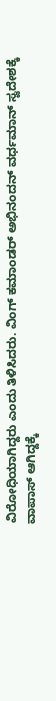ವಿರೋಧಿಯಾಗಿದ್ದರು ಎಂದು ತಿಳಿಸಿದರು. ವಿಂಗ್ ಕಮಾಂಡರ್ ಅಭಿನಂದನ್ ವರ್ಧಮಾನ್ ಸ್ವದೇಶಕ್ಕೆ ವಾಪಾಸ್ ಆಗಿದ್ದಕ್ಕೆ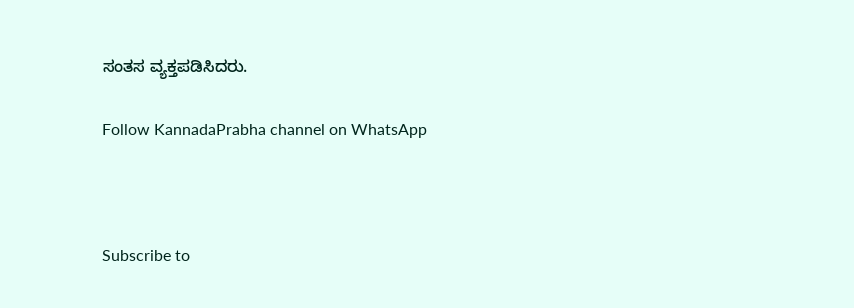ಸಂತಸ ವ್ಯಕ್ತಪಡಿಸಿದರು.

Follow KannadaPrabha channel on WhatsApp



Subscribe to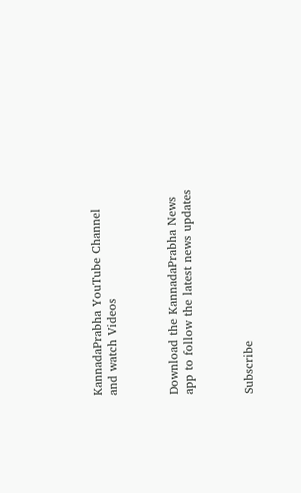KannadaPrabha YouTube Channel and watch Videos



Download the KannadaPrabha News app to follow the latest news updates



Subscribe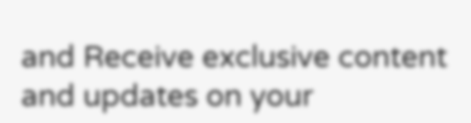and Receive exclusive content and updates on your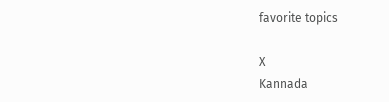favorite topics

X
Kannada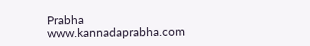Prabha
www.kannadaprabha.com